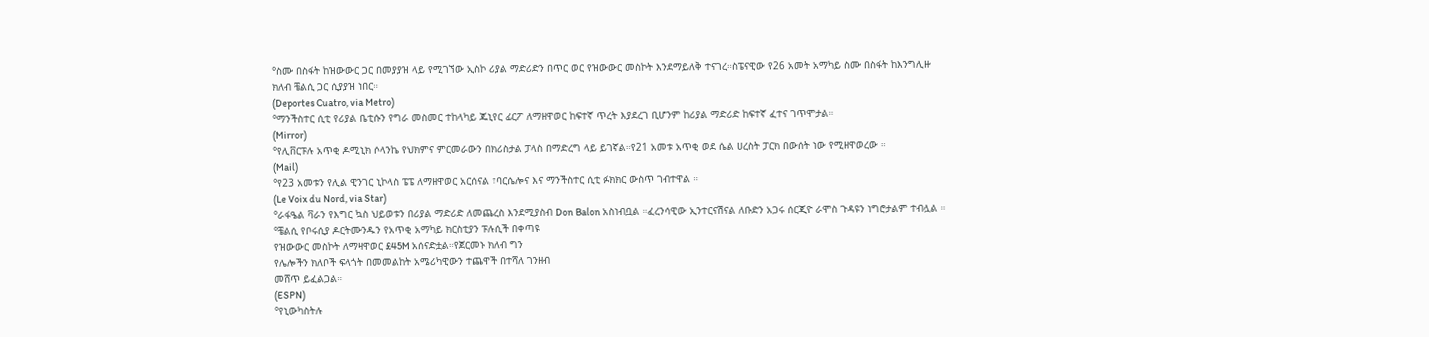°ስሙ በስፋት ከዝውውር ጋር በመያያዝ ላይ የሚገኘው ኢስኮ ሪያል ማድሪድን በጥር ወር የዝውውር መስኮት እንደማይለቅ ተናገረ።ስፔናዊው የ26 አመት አማካይ ስሙ በስፋት ከእንግሊዙ
ክለብ ቼልሲ ጋር ሲያያዝ ነበር።
(Deportes Cuatro, via Metro)
°ማንችስተር ሲቲ የሪያል ቤቲሱን የግራ መስመር ተከላካይ ጁኒየር ፊርፖ ለማዘዋወር ከፍተኛ ጥረት እያደረገ ቢሆንም ከሪያል ማድሪድ ከፍተኛ ፈተና ገጥሞታል።
(Mirror)
°የሊቨርፑሉ አጥቂ ዶሚኒክ ሶላንኬ የህክምና ምርመራውን በክሪስታል ፓላስ በማድረግ ላይ ይገኛል።የ21 አመቱ አጥቂ ወደ ሴል ሀረስት ፓርክ በውሰት ነው የሚዘዋወረው ።
(Mail)
°የ23 አመቱን የሊል ዊንገር ኒኮላስ ፔፔ ለማዘዋወር አርሰናል ፣ባርሴሎና እና ማንችስተር ሲቲ ፉክክር ውስጥ ገብተዋል ።
(Le Voix du Nord, via Star)
°ራፋዔል ቫራን የእግር ኳስ ህይወቱን በሪያል ማድሪድ ለመጨረስ እንደሚያስብ Don Balon አስነብቧል ።ፈረንሳዊው ኢንተርናሽናል ለቡድን አጋሩ ሰርጂዮ ራሞስ ጉዳዩን ነግሮታልም ተብሏል ።
°ቼልሲ የቦሩሲያ ዶርትሙንዱን የአጥቂ አማካይ ክርስቲያን ፑሉሲች በቀጣዩ
የዝውውር መስኮት ለማዛዋወር £45M አሰናድቷል።የጀርመኑ ክለብ ግን
የሌሎችን ክለቦች ፍላጎት በመመልከት አሜሪካዊውን ተጨዋች በተሻለ ገንዘብ
መሸጥ ይፈልጋል።
(ESPN)
°የኒውካስትሉ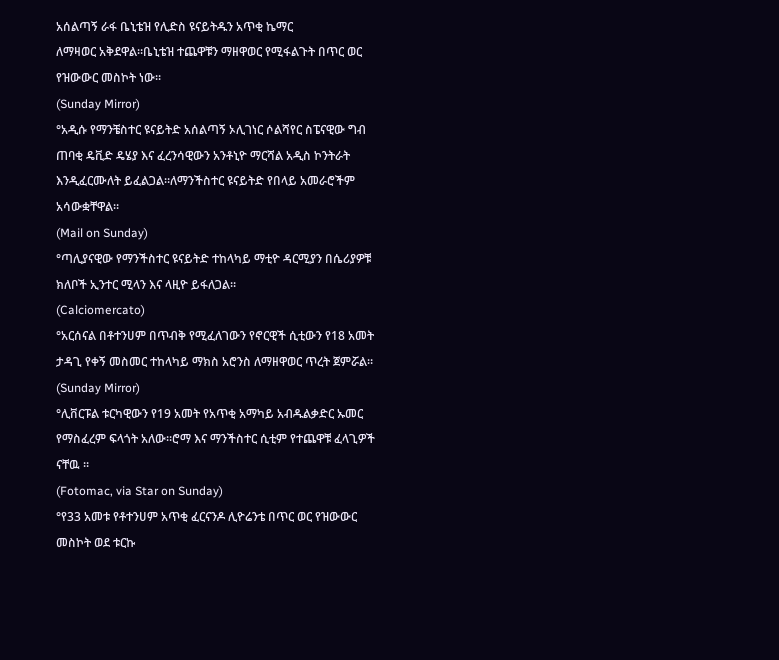አሰልጣኝ ራፋ ቤኒቴዝ የሊድስ ዩናይትዱን አጥቂ ኬማር
ለማዛወር አቅደዋል።ቤኒቴዝ ተጨዋቹን ማዘዋወር የሚፋልጉት በጥር ወር
የዝውውር መስኮት ነው።
(Sunday Mirror)
°አዲሱ የማንቼስተር ዩናይትድ አሰልጣኝ ኦሊገነር ሶልሻየር ስፔናዊው ግብ
ጠባቂ ዴቪድ ዴሄያ እና ፈረንሳዊውን አንቶኒዮ ማርሻል አዲስ ኮንትራት
እንዲፈርሙለት ይፈልጋል።ለማንችስተር ዩናይትድ የበላይ አመራሮችም
አሳውቋቸዋል።
(Mail on Sunday)
°ጣሊያናዊው የማንችስተር ዩናይትድ ተከላካይ ማቲዮ ዳርሚያን በሴሪያዎቹ
ክለቦች ኢንተር ሚላን እና ላዚዮ ይፋለጋል።
(Calciomercato)
°አርሰናል በቶተንሀም በጥብቅ የሚፈለገውን የኖርዊች ሲቲውን የ18 አመት
ታዳጊ የቀኝ መስመር ተከላካይ ማክስ አሮንስ ለማዘዋወር ጥረት ጀምሯል።
(Sunday Mirror)
°ሊቨርፑል ቱርካዊውን የ19 አመት የአጥቂ አማካይ አብዱልቃድር ኡመር
የማስፈረም ፍላጎት አለው።ሮማ እና ማንችስተር ሲቲም የተጨዋቹ ፈላጊዎች
ናቸዉ ።
(Fotomac, via Star on Sunday)
°የ33 አመቱ የቶተንሀም አጥቂ ፈርናንዶ ሊዮሬንቴ በጥር ወር የዝውውር
መስኮት ወደ ቱርኩ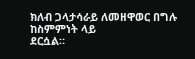ክለብ ጋላታሳራይ ለመዘዋወር በግሉ ከስምምነት ላይ
ደርሷል።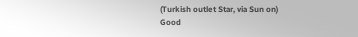(Turkish outlet Star, via Sun on)
Good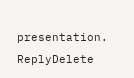presentation.
ReplyDelete